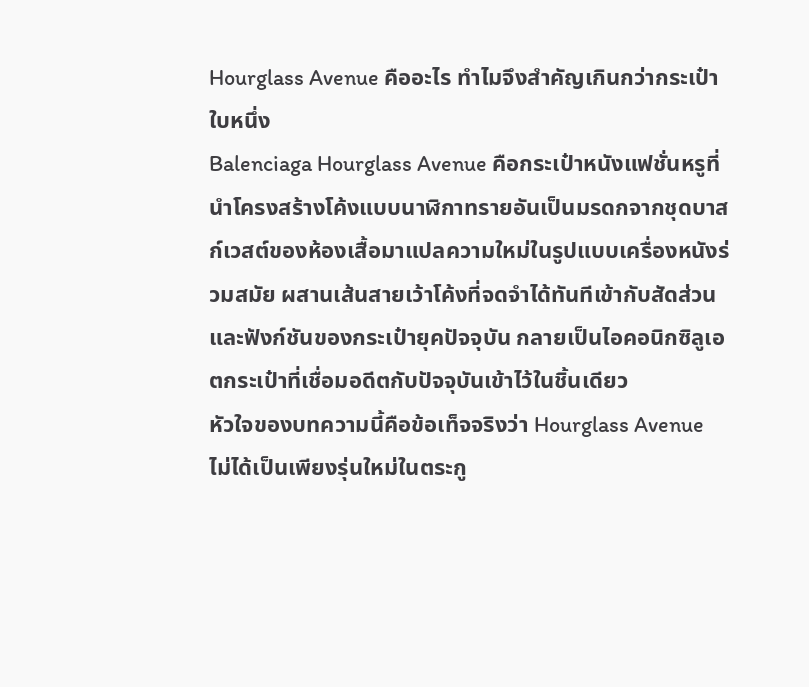Hourglass Avenue คืออะไร ทำไมจึงสำคัญเกินกว่ากระเป๋าใบหนึ่ง
Balenciaga Hourglass Avenue คือกระเป๋าหนังแฟชั่นหรูที่นำโครงสร้างโค้งแบบนาฬิกาทรายอันเป็นมรดกจากชุดบาสก์เวสต์ของห้องเสื้อมาแปลความใหม่ในรูปแบบเครื่องหนังร่วมสมัย ผสานเส้นสายเว้าโค้งที่จดจำได้ทันทีเข้ากับสัดส่วนและฟังก์ชันของกระเป๋ายุคปัจจุบัน กลายเป็นไอคอนิกซิลูเอตกระเป๋าที่เชื่อมอดีตกับปัจจุบันเข้าไว้ในชิ้นเดียว
หัวใจของบทความนี้คือข้อเท็จจริงว่า Hourglass Avenue ไม่ได้เป็นเพียงรุ่นใหม่ในตระกู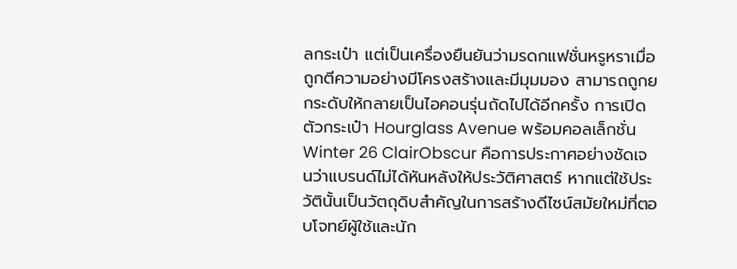ลกระเป๋า แต่เป็นเครื่องยืนยันว่ามรดกแฟชั่นหรูหราเมื่อถูกตีความอย่างมีโครงสร้างและมีมุมมอง สามารถถูกยกระดับให้กลายเป็นไอคอนรุ่นถัดไปได้อีกครั้ง การเปิดตัวกระเป๋า Hourglass Avenue พร้อมคอลเล็กชั่น Winter 26 ClairObscur คือการประกาศอย่างชัดเจนว่าแบรนด์ไม่ได้หันหลังให้ประวัติศาสตร์ หากแต่ใช้ประวัตินั้นเป็นวัตถุดิบสำคัญในการสร้างดีไซน์สมัยใหม่ที่ตอบโจทย์ผู้ใช้และนัก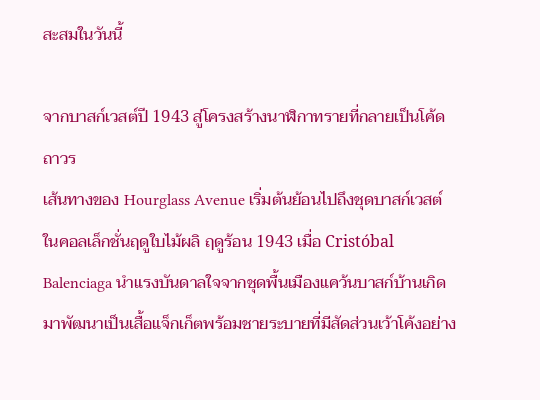สะสมในวันนี้

จากบาสก์เวสต์ปี 1943 สู่โครงสร้างนาฬิกาทรายที่กลายเป็นโค้ดถาวร
เส้นทางของ Hourglass Avenue เริ่มต้นย้อนไปถึงชุดบาสก์เวสต์ในคอลเล็กชั่นฤดูใบไม้ผลิ ฤดูร้อน 1943 เมื่อ Cristóbal Balenciaga นำแรงบันดาลใจจากชุดพื้นเมืองแคว้นบาสก์บ้านเกิดมาพัฒนาเป็นเสื้อแจ็กเก็ตพร้อมชายระบายที่มีสัดส่วนเว้าโค้งอย่าง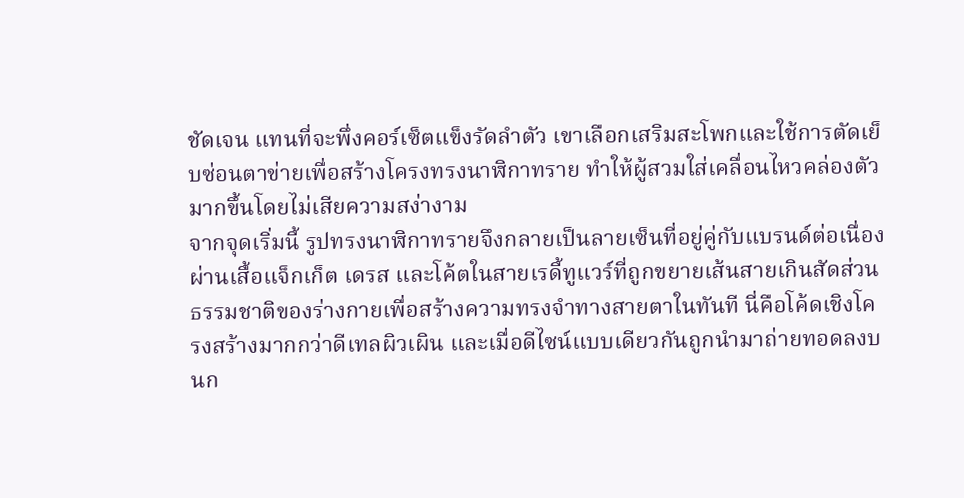ชัดเจน แทนที่จะพึ่งคอร์เซ็ตแข็งรัดลำตัว เขาเลือกเสริมสะโพกและใช้การตัดเย็บซ่อนตาข่ายเพื่อสร้างโครงทรงนาฬิกาทราย ทำให้ผู้สวมใส่เคลื่อนไหวคล่องตัวมากขึ้นโดยไม่เสียความสง่างาม
จากจุดเริ่มนี้ รูปทรงนาฬิกาทรายจึงกลายเป็นลายเซ็นที่อยู่คู่กับแบรนด์ต่อเนื่อง ผ่านเสื้อแจ็กเก็ต เดรส และโค้ตในสายเรดี้ทูแวร์ที่ถูกขยายเส้นสายเกินสัดส่วนธรรมชาติของร่างกายเพื่อสร้างความทรงจำทางสายตาในทันที นี่คือโค้ดเชิงโครงสร้างมากกว่าดีเทลผิวเผิน และเมื่อดีไซน์แบบเดียวกันถูกนำมาถ่ายทอดลงบนก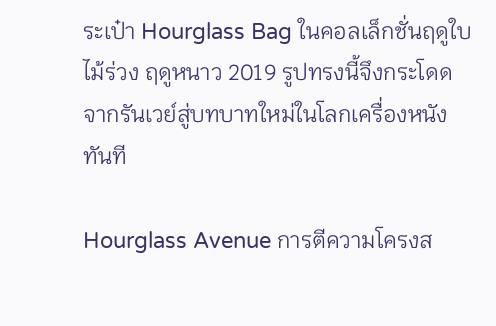ระเป๋า Hourglass Bag ในคอลเล็กชั่นฤดูใบไม้ร่วง ฤดูหนาว 2019 รูปทรงนี้จึงกระโดดจากรันเวย์สู่บทบาทใหม่ในโลกเครื่องหนังทันที

Hourglass Avenue การตีความโครงส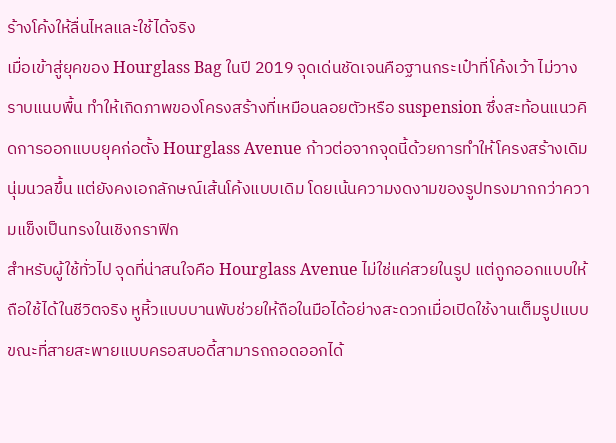ร้างโค้งให้ลื่นไหลและใช้ได้จริง
เมื่อเข้าสู่ยุคของ Hourglass Bag ในปี 2019 จุดเด่นชัดเจนคือฐานกระเป๋าที่โค้งเว้า ไม่วางราบแนบพื้น ทำให้เกิดภาพของโครงสร้างที่เหมือนลอยตัวหรือ suspension ซึ่งสะท้อนแนวคิดการออกแบบยุคก่อตั้ง Hourglass Avenue ก้าวต่อจากจุดนี้ด้วยการทำให้โครงสร้างเดิมนุ่มนวลขึ้น แต่ยังคงเอกลักษณ์เส้นโค้งแบบเดิม โดยเน้นความงดงามของรูปทรงมากกว่าความแข็งเป็นทรงในเชิงกราฟิก
สำหรับผู้ใช้ทั่วไป จุดที่น่าสนใจคือ Hourglass Avenue ไม่ใช่แค่สวยในรูป แต่ถูกออกแบบให้ถือใช้ได้ในชีวิตจริง หูหิ้วแบบบานพับช่วยให้ถือในมือได้อย่างสะดวกเมื่อเปิดใช้งานเต็มรูปแบบ ขณะที่สายสะพายแบบครอสบอดี้สามารถถอดออกได้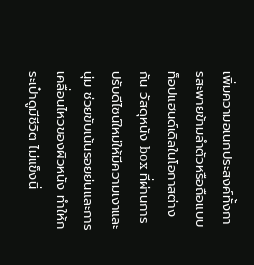เพิ่มความอเนกประสงค์ทั้งการสะพายข้ามลำตัวหรือถือแบบท็อปแฮนด์เดิลในโอกาสต่างกัน วัสดุหนัง box ที่ผ่านการปรับดีไซน์ใหม่ให้มีความเงาและนุ่ม ช่วยขับเน้นรอยย่นและการเคลื่อนไหวของผิวหนัง ทำให้กระเป๋าดูมีชีวิต ไม่แข็งนิ่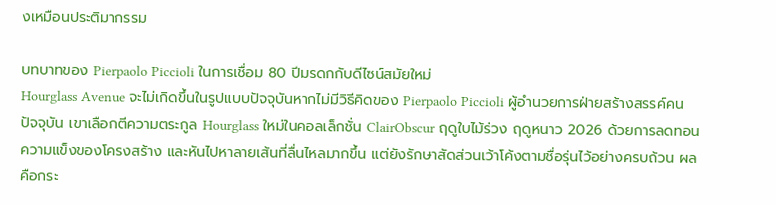งเหมือนประติมากรรม

บทบาทของ Pierpaolo Piccioli ในการเชื่อม 80 ปีมรดกกับดีไซน์สมัยใหม่
Hourglass Avenue จะไม่เกิดขึ้นในรูปแบบปัจจุบันหากไม่มีวิธีคิดของ Pierpaolo Piccioli ผู้อำนวยการฝ่ายสร้างสรรค์คนปัจจุบัน เขาเลือกตีความตระกูล Hourglass ใหม่ในคอลเล็กชั่น ClairObscur ฤดูใบไม้ร่วง ฤดูหนาว 2026 ด้วยการลดทอนความแข็งของโครงสร้าง และหันไปหาลายเส้นที่ลื่นไหลมากขึ้น แต่ยังรักษาสัดส่วนเว้าโค้งตามชื่อรุ่นไว้อย่างครบถ้วน ผลคือกระ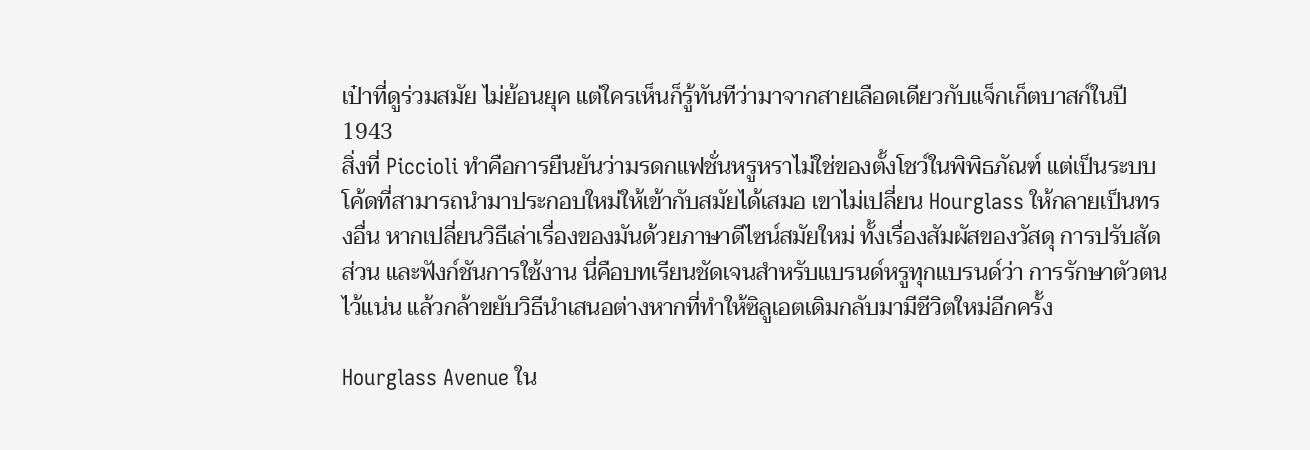เป๋าที่ดูร่วมสมัย ไม่ย้อนยุค แต่ใครเห็นก็รู้ทันทีว่ามาจากสายเลือดเดียวกับแจ็กเก็ตบาสก์ในปี 1943
สิ่งที่ Piccioli ทำคือการยืนยันว่ามรดกแฟชั่นหรูหราไม่ใช่ของตั้งโชว์ในพิพิธภัณฑ์ แต่เป็นระบบโค้ดที่สามารถนำมาประกอบใหม่ให้เข้ากับสมัยได้เสมอ เขาไม่เปลี่ยน Hourglass ให้กลายเป็นทรงอื่น หากเปลี่ยนวิธีเล่าเรื่องของมันด้วยภาษาดีไซน์สมัยใหม่ ทั้งเรื่องสัมผัสของวัสดุ การปรับสัดส่วน และฟังก์ชันการใช้งาน นี่คือบทเรียนชัดเจนสำหรับแบรนด์หรูทุกแบรนด์ว่า การรักษาตัวตนไว้แน่น แล้วกล้าขยับวิธีนำเสนอต่างหากที่ทำให้ซิลูเอตเดิมกลับมามีชีวิตใหม่อีกครั้ง

Hourglass Avenue ใน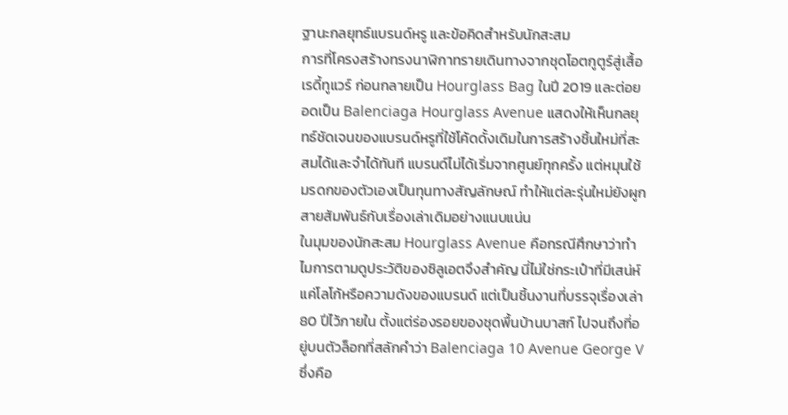ฐานะกลยุทธ์แบรนด์หรู และข้อคิดสำหรับนักสะสม
การที่โครงสร้างทรงนาฬิกาทรายเดินทางจากชุดโอตกูตูร์สู่เสื้อเรดี้ทูแวร์ ก่อนกลายเป็น Hourglass Bag ในปี 2019 และต่อยอดเป็น Balenciaga Hourglass Avenue แสดงให้เห็นกลยุทธ์ชัดเจนของแบรนด์หรูที่ใช้โค้ดดั้งเดิมในการสร้างชิ้นใหม่ที่สะสมได้และจำได้ทันที แบรนด์ไม่ได้เริ่มจากศูนย์ทุกครั้ง แต่หมุนใช้มรดกของตัวเองเป็นทุนทางสัญลักษณ์ ทำให้แต่ละรุ่นใหม่ยังผูกสายสัมพันธ์กับเรื่องเล่าเดิมอย่างแนบแน่น
ในมุมของนักสะสม Hourglass Avenue คือกรณีศึกษาว่าทำไมการตามดูประวัติของซิลูเอตจึงสำคัญ นี่ไม่ใช่กระเป๋าที่มีเสน่ห์แค่โลโก้หรือความดังของแบรนด์ แต่เป็นชิ้นงานที่บรรจุเรื่องเล่า 80 ปีไว้ภายใน ตั้งแต่ร่องรอยของชุดพื้นบ้านบาสก์ ไปจนถึงที่อยู่บนตัวล็อกที่สลักคำว่า Balenciaga 10 Avenue George V ซึ่งคือ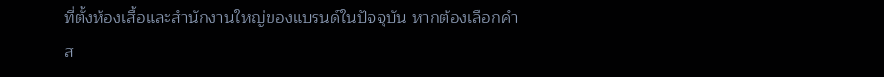ที่ตั้งห้องเสื้อและสำนักงานใหญ่ของแบรนด์ในปัจจุบัน หากต้องเลือกคำส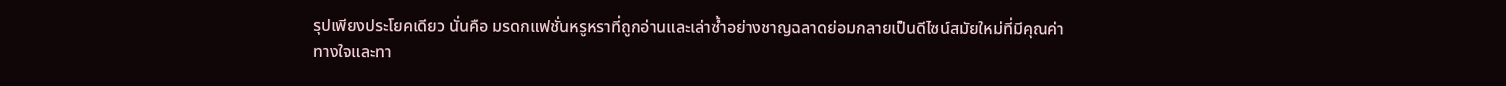รุปเพียงประโยคเดียว นั่นคือ มรดกแฟชั่นหรูหราที่ถูกอ่านและเล่าซ้ำอย่างชาญฉลาดย่อมกลายเป็นดีไซน์สมัยใหม่ที่มีคุณค่าทางใจและทา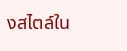งสไตล์ใน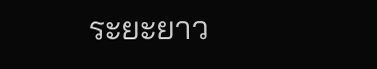ระยะยาว